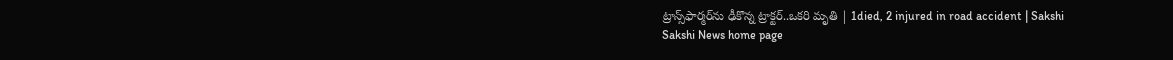ట్రాన్స్‌ఫార్మర్‌ను ఢీకొన్న ట్రాక్టర్..ఒకరి మృతి | 1died, 2 injured in road accident | Sakshi
Sakshi News home page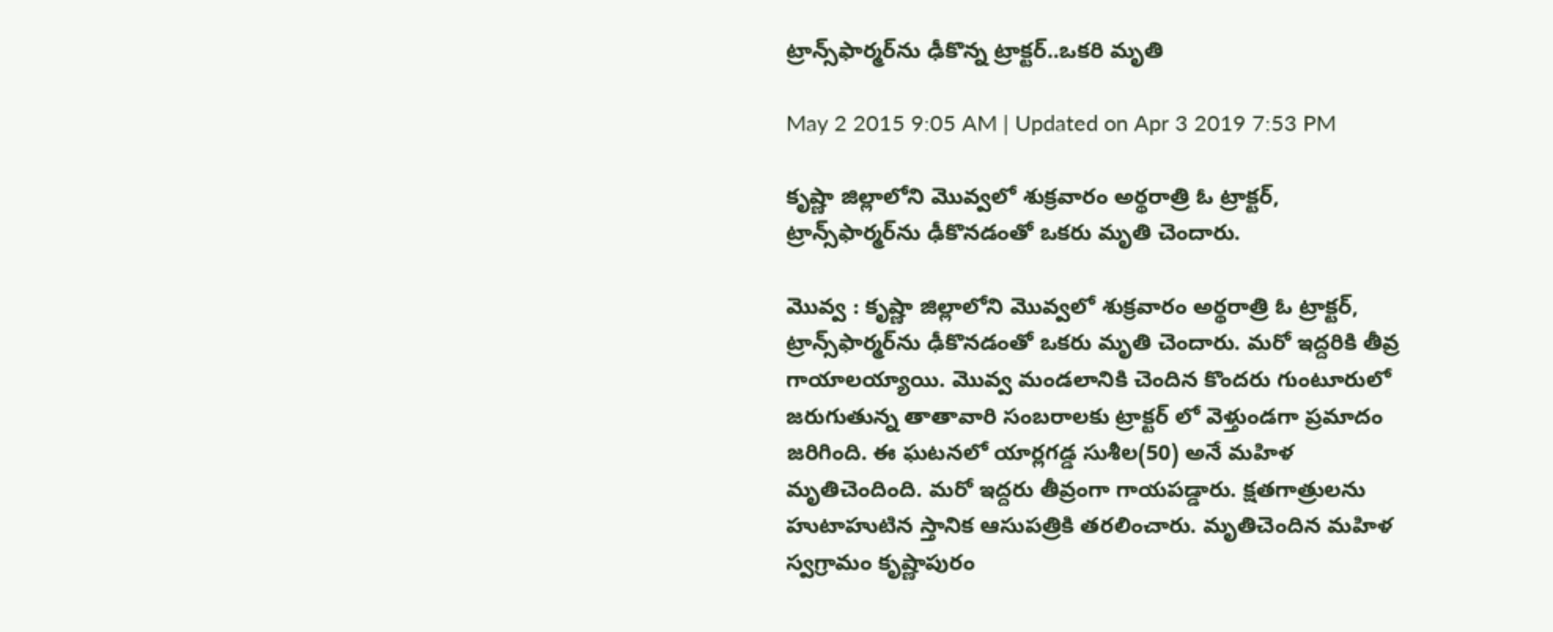ట్రాన్స్‌ఫార్మర్‌ను ఢీకొన్న ట్రాక్టర్..ఒకరి మృతి

May 2 2015 9:05 AM | Updated on Apr 3 2019 7:53 PM

కృష్ణా జిల్లాలోని మొవ్వలో శుక్రవారం అర్థరాత్రి ఓ ట్రాక్టర్, ట్రాన్స్‌ఫార్మర్‌ను ఢీకొనడంతో ఒకరు మృతి చెందారు.

మొవ్వ : కృష్ణా జిల్లాలోని మొవ్వలో శుక్రవారం అర్థరాత్రి ఓ ట్రాక్టర్, ట్రాన్స్‌ఫార్మర్‌ను ఢీకొనడంతో ఒకరు మృతి చెందారు. మరో ఇద్దరికి తీవ్ర గాయాలయ్యాయి. మొవ్వ మండలానికి చెందిన కొందరు గుంటూరులో జరుగుతున్న తాతావారి సంబరాలకు ట్రాక్టర్ లో వెళ్తుండగా ప్రమాదం జరిగింది. ఈ ఘటనలో యార్లగడ్డ సుశీల(50) అనే మహిళ మృతిచెందింది. మరో ఇద్దరు తీవ్రంగా గాయపడ్డారు. క్షతగాత్రులను హుటాహుటిన స్తానిక ఆసుపత్రికి తరలించారు. మృతిచెందిన మహిళ స్వగ్రామం కృష్ణాపురం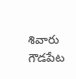శివారు గౌడపేట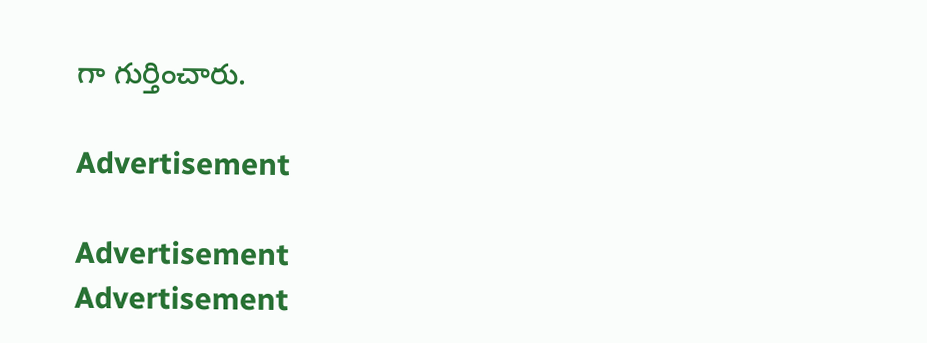గా గుర్తించారు.

Advertisement

Advertisement
Advertisement